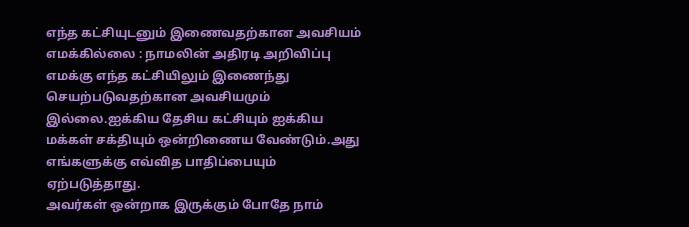எந்த கட்சியுடனும் இணைவதற்கான அவசியம் எமக்கில்லை : நாமலின் அதிரடி அறிவிப்பு
எமக்கு எந்த கட்சியிலும் இணைந்து செயற்படுவதற்கான அவசியமும் இல்லை.ஐக்கிய தேசிய கட்சியும் ஐக்கிய மக்கள் சக்தியும் ஒன்றிணைய வேண்டும்.அது எங்களுக்கு எவ்வித பாதிப்பையும் ஏற்படுத்தாது.
அவர்கள் ஒன்றாக இருக்கும் போதே நாம்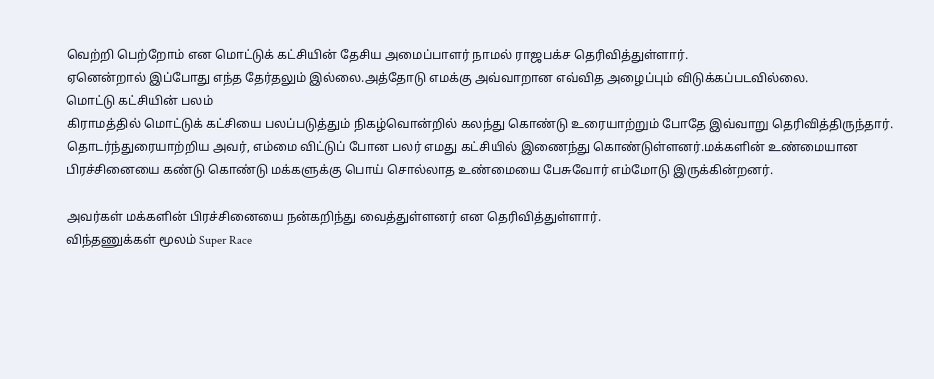வெற்றி பெற்றோம் என மொட்டுக் கட்சியின் தேசிய அமைப்பாளர் நாமல் ராஜபக்ச தெரிவித்துள்ளார்.
ஏனென்றால் இப்போது எந்த தேர்தலும் இல்லை.அத்தோடு எமக்கு அவ்வாறான எவ்வித அழைப்பும் விடுக்கப்படவில்லை.
மொட்டு கட்சியின் பலம்
கிராமத்தில் மொட்டுக் கட்சியை பலப்படுத்தும் நிகழ்வொன்றில் கலந்து கொண்டு உரையாற்றும் போதே இவ்வாறு தெரிவித்திருந்தார்.
தொடர்ந்துரையாற்றிய அவர், எம்மை விட்டுப் போன பலர் எமது கட்சியில் இணைந்து கொண்டுள்ளனர்.மக்களின் உண்மையான பிரச்சினையை கண்டு கொண்டு மக்களுக்கு பொய் சொல்லாத உண்மையை பேசுவோர் எம்மோடு இருக்கின்றனர்.

அவர்கள் மக்களின் பிரச்சினையை நன்கறிந்து வைத்துள்ளனர் என தெரிவித்துள்ளார்.
விந்தணுக்கள் மூலம் Super Race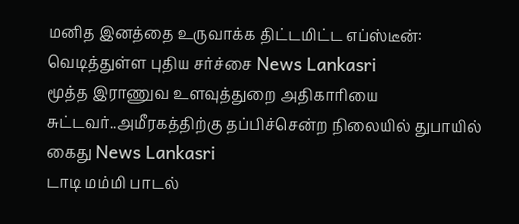மனித இனத்தை உருவாக்க திட்டமிட்ட எப்ஸ்டீன்: வெடித்துள்ள புதிய சர்ச்சை News Lankasri
மூத்த இராணுவ உளவுத்துறை அதிகாரியை சுட்டவர்..அமீரகத்திற்கு தப்பிச்சென்ற நிலையில் துபாயில் கைது News Lankasri
டாடி மம்மி பாடல்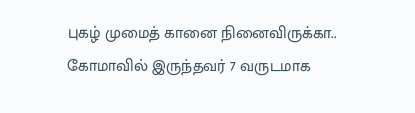புகழ் முமைத் கானை நினைவிருக்கா.. கோமாவில் இருந்தவர் 7 வருடமாக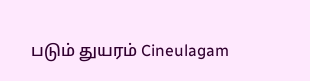படும் துயரம் Cineulagam